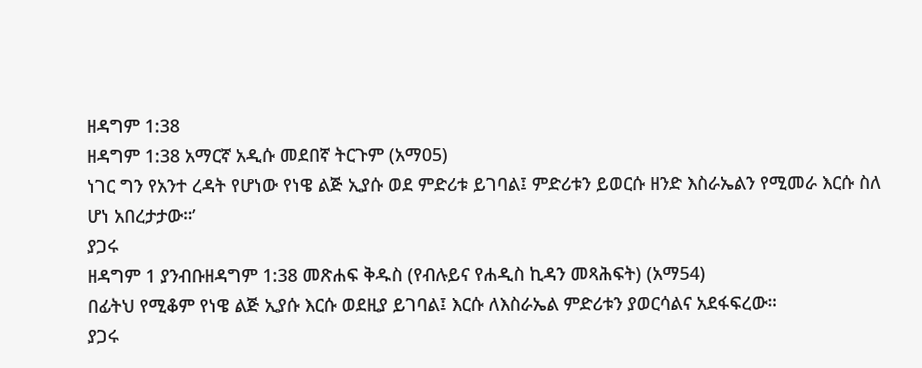ዘዳግም 1:38
ዘዳግም 1:38 አማርኛ አዲሱ መደበኛ ትርጉም (አማ05)
ነገር ግን የአንተ ረዳት የሆነው የነዌ ልጅ ኢያሱ ወደ ምድሪቱ ይገባል፤ ምድሪቱን ይወርሱ ዘንድ እስራኤልን የሚመራ እርሱ ስለ ሆነ አበረታታው።’
ያጋሩ
ዘዳግም 1 ያንብቡዘዳግም 1:38 መጽሐፍ ቅዱስ (የብሉይና የሐዲስ ኪዳን መጻሕፍት) (አማ54)
በፊትህ የሚቆም የነዌ ልጅ ኢያሱ እርሱ ወደዚያ ይገባል፤ እርሱ ለእስራኤል ምድሪቱን ያወርሳልና አደፋፍረው።
ያጋሩ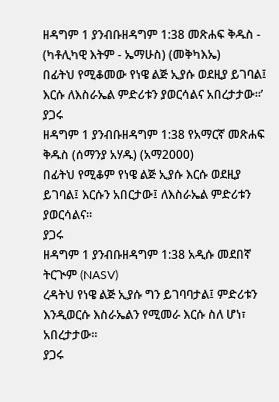ዘዳግም 1 ያንብቡዘዳግም 1:38 መጽሐፍ ቅዱስ - (ካቶሊካዊ እትም - ኤማሁስ) (መቅካእኤ)
በፊትህ የሚቆመው የነዌ ልጅ ኢያሱ ወደዚያ ይገባል፤ እርሱ ለእስራኤል ምድሪቱን ያወርሳልና አበረታታው።’
ያጋሩ
ዘዳግም 1 ያንብቡዘዳግም 1:38 የአማርኛ መጽሐፍ ቅዱስ (ሰማንያ አሃዱ) (አማ2000)
በፊትህ የሚቆም የነዌ ልጅ ኢያሱ እርሱ ወደዚያ ይገባል፤ እርሱን አበርታው፤ ለእስራኤል ምድሪቱን ያወርሳልና።
ያጋሩ
ዘዳግም 1 ያንብቡዘዳግም 1:38 አዲሱ መደበኛ ትርጒም (NASV)
ረዳትህ የነዌ ልጅ ኢያሱ ግን ይገባባታል፤ ምድሪቱን እንዲወርሱ እስራኤልን የሚመራ እርሱ ስለ ሆነ፣ አበረታታው።
ያጋሩ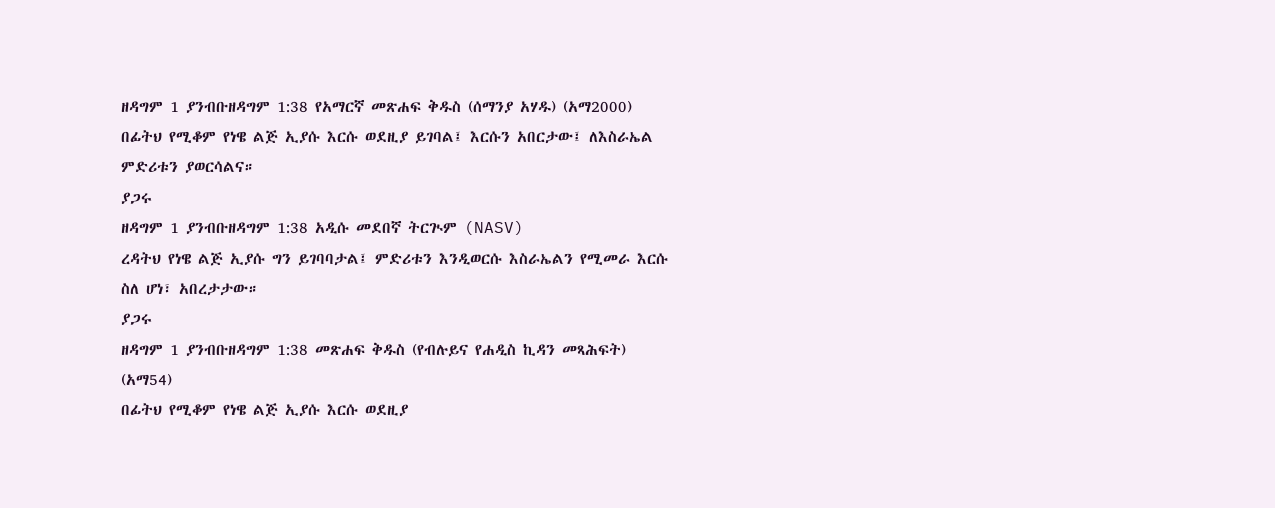ዘዳግም 1 ያንብቡዘዳግም 1:38 የአማርኛ መጽሐፍ ቅዱስ (ሰማንያ አሃዱ) (አማ2000)
በፊትህ የሚቆም የነዌ ልጅ ኢያሱ እርሱ ወደዚያ ይገባል፤ እርሱን አበርታው፤ ለእስራኤል ምድሪቱን ያወርሳልና።
ያጋሩ
ዘዳግም 1 ያንብቡዘዳግም 1:38 አዲሱ መደበኛ ትርጒም (NASV)
ረዳትህ የነዌ ልጅ ኢያሱ ግን ይገባባታል፤ ምድሪቱን እንዲወርሱ እስራኤልን የሚመራ እርሱ ስለ ሆነ፣ አበረታታው።
ያጋሩ
ዘዳግም 1 ያንብቡዘዳግም 1:38 መጽሐፍ ቅዱስ (የብሉይና የሐዲስ ኪዳን መጻሕፍት) (አማ54)
በፊትህ የሚቆም የነዌ ልጅ ኢያሱ እርሱ ወደዚያ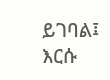ይገባል፤ እርሱ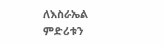ለእስራኤል ምድሪቱን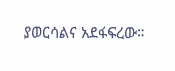ያወርሳልና አደፋፍረው።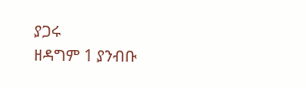ያጋሩ
ዘዳግም 1 ያንብቡ